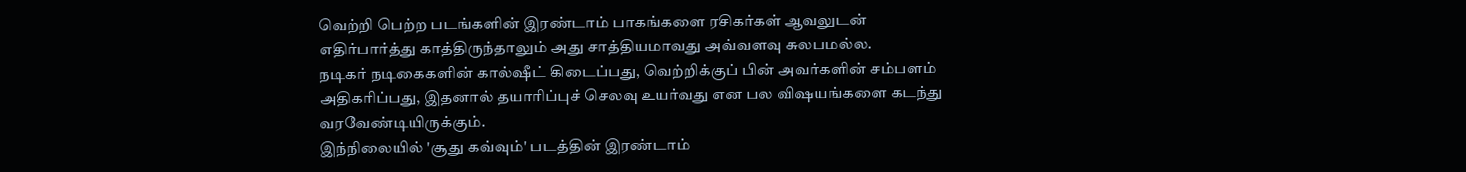வெற்றி பெற்ற படங்களின் இரண்டாம் பாகங்களை ரசிகர்கள் ஆவலுடன் எதிர்பார்த்து காத்திருந்தாலும் அது சாத்தியமாவது அவ்வளவு சுலபமல்ல.
நடிகர் நடிகைகளின் கால்ஷீட் கிடைப்பது, வெற்றிக்குப் பின் அவர்களின் சம்பளம் அதிகரிப்பது, இதனால் தயாரிப்புச் செலவு உயர்வது என பல விஷயங்களை கடந்து வரவேண்டியிருக்கும்.
இந்நிலையில் 'சூது கவ்வும்' படத்தின் இரண்டாம்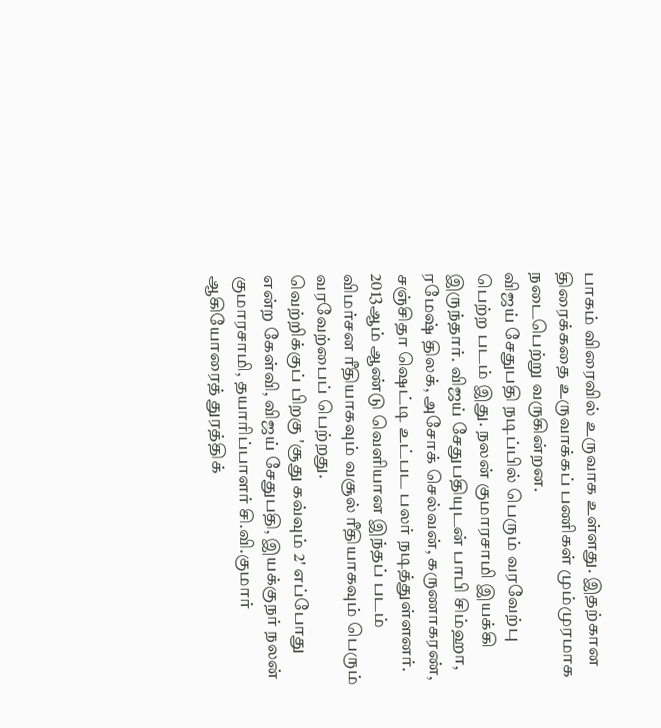பாகம் விரைவில் உருவாக உள்ளது. இதற்கான திரைக்கதை உருவாக்கப் பணிகள் மும்முரமாக நடைபெற்று வருகின்றன.
விஜய் சேதுபதி நடிப்பில் பெரும் வரவேற்பு பெற்ற படம் இது. நலன் குமாரசாமி இயக்கி இருந்தார். விஜய் சேதுபதியுடன் பாபி சிம்ஹா, ரமேஷ் திலக், அசோக் செல்வன், கருணாகரண், சஞ்சிதா ஷெட்டி உட்பட பலர் நடித்துள்ளனர்.
2013ஆம் ஆண்டு வெளியான இந்தப் படம் விமர்சன ரீதியாகவும் வசூல் ரீதியாகவும் பெரும் வரவேற்பைப் பெற்றது.
வெற்றிக்குப் பிறகு 'சூது கவ்வும் 2' எப்போது என்ற கேள்வி, விஜய் சேதுபதி, இயக்குநர் நலன் குமாரசாமி, தயாரிப்பாளர் சி.வி.குமார் ஆகியோரைத் துரத்திக்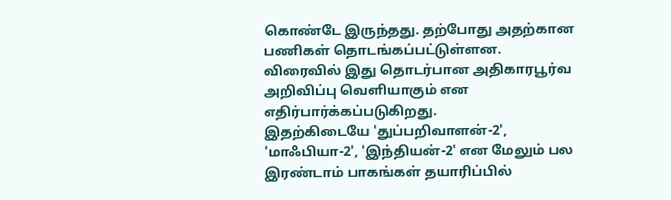கொண்டே இருந்தது. தற்போது அதற்கான பணிகள் தொடங்கப்பட்டுள்ளன.
விரைவில் இது தொடர்பான அதிகாரபூர்வ அறிவிப்பு வெளியாகும் என எதிர்பார்க்கப்படுகிறது.
இதற்கிடையே 'துப்பறிவாளன்-2', 'மாஃபியா-2', 'இந்தியன்-2' என மேலும் பல இரண்டாம் பாகங்கள் தயாரிப்பில்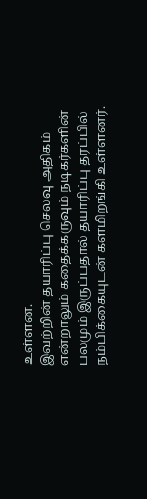உள்ளன.
இவற்றின் தயாரிப்பு செலவு அதிகம் என்றாலும் கதைக்கருவும் நடிகர்களின் பலமும் இருப்பதால் தயாரிப்பு தரப்பில் நம்பிக்கையுடன் களமிறங்கி உள்ளனர்.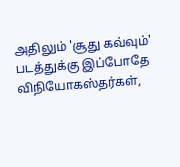அதிலும் 'சூது கவ்வும்' படத்துக்கு இப்போதே விநியோகஸ்தர்கள்,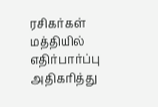ரசிகர்கள் மத்தியில் எதிர்பார்ப்பு அதிகரித்து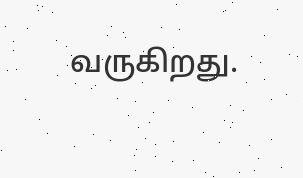வருகிறது.